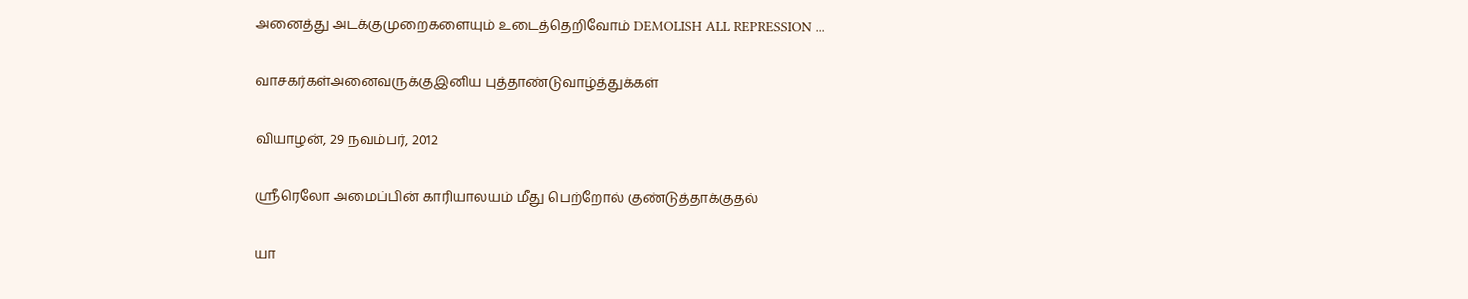அனைத்து அடக்குமுறைகளையும் உடைத்தெறிவோம் DEMOLISH ALL REPRESSION ...

வாசகர்கள்அனைவருக்குஇனிய புத்தாண்டுவாழ்த்துக்கள்

வியாழன், 29 நவம்பர், 2012

ஸ்ரீரெலோ அமைப்பின் காரியாலயம் மீது பெற்றோல் குண்டுத்தாக்குதல்

யா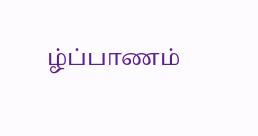ழ்ப்பாணம்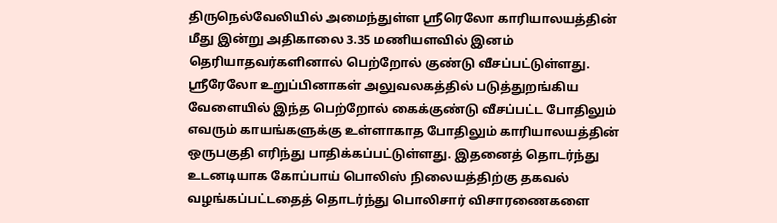திருநெல்வேலியில் அமைந்துள்ள ஸ்ரீரெலோ காரியாலயத்தின் மீது இன்று அதிகாலை 3.35 மணியளவில் இனம் தெரியாதவர்களினால் பெற்றோல் குண்டு வீசப்பட்டுள்ளது. ஸ்ரீரேலோ உறுப்பினாகள் அலுவலகத்தில் படுத்துறங்கிய வேளையில் இந்த பெற்றோல் கைக்குண்டு வீசப்பட்ட போதிலும் எவரும் காயங்களுக்கு உள்ளாகாத போதிலும் காரியாலயத்தின் ஒருபகுதி எரிந்து பாதிக்கப்பட்டுள்ளது. இதனைத் தொடர்ந்து உடனடியாக கோப்பாய் பொலிஸ் நிலையத்திற்கு தகவல் வழங்கப்பட்டதைத் தொடர்ந்து பொலிசார் விசாரணைகளை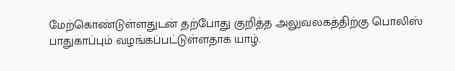மேற்கொண்டுள்ளதுடன் தற்போது குறித்த அலுவலகத்திற்கு பொலிஸ் பாதுகாப்பும் வழங்கப்பட்டுள்ளதாக யாழ்.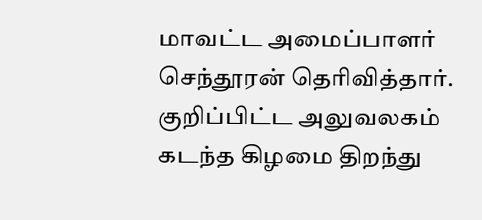மாவட்ட அமைப்பாளர் செந்தூரன் தெரிவித்தார். குறிப்பிட்ட அலுவலகம் கடந்த கிழமை திறந்து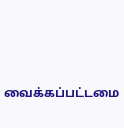வைக்கப்பட்டமை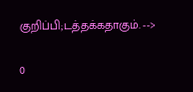குறிப்பி;டத்தக்கதாகும். -->

0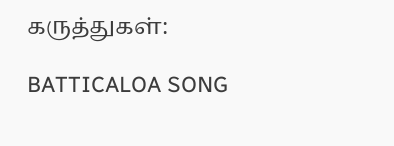கருத்துகள்:

BATTICALOA SONG